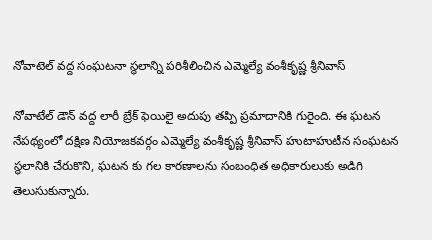నోవాటెల్ వద్ద సంఘటనా స్థలాన్ని పరిశీలించిన ఎమ్మెల్యే వంశీకృష్ణ శ్రీనివాస్

నోవాటేల్ డౌన్ వద్ద లారీ బ్రేక్ ఫెయిలై అదుపు తప్పి ప్రమాదానికి గురైంది. ఈ ఘటన నేపథ్యంలో దక్షిణ నియోజకవర్గం ఎమ్మెల్యే వంశీకృష్ణ శ్రీనివాస్ హుటాహుటీన సంఘటన స్థలానికి చేరుకొని, ఘటన కు గల కారణాలను సంబంధిత అధికారులుకు అడిగి తెలుసుకున్నారు.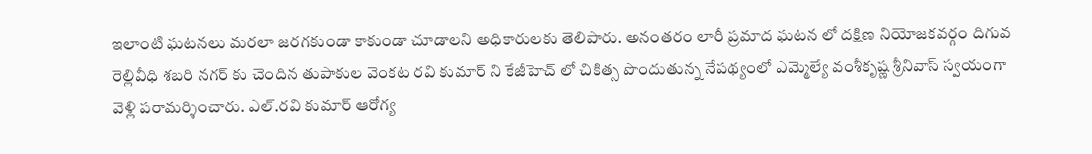ఇలాంటి ఘటనలు మరలా జరగకుండా కాకుండా చూడాలని అధికారులకు తెలిపారు. అనంతరం లారీ ప్రమాద ఘటన లో దక్షిణ నియోజకవర్గం దిగువ రెల్లివీధి శబరి నగర్ కు చెందిన తుపాకుల వెంకట రవి కుమార్ ని కేజీహెచ్ లో చికిత్స పొందుతున్న నేపథ్యంలో ఎమ్మెల్యే వంశీకృష్ణ శ్రీనివాస్ స్వయంగా వెళ్లి పరామర్శించారు. ఎల్.రవి కుమార్ ఆరోగ్య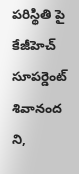పరిస్థితి పై కేజీహెచ్ సూపర్డెంట్ శివానంద ని,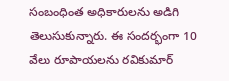సంబంధింత అధికారులను అడిగి తెలుసుకున్నారు. ఈ సందర్భంగా 10 వేలు రూపాయలను రవికుమార్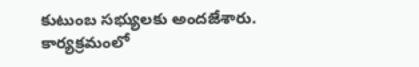కుటుంబ సభ్యులకు అందజేశారు. కార్యక్రమంలో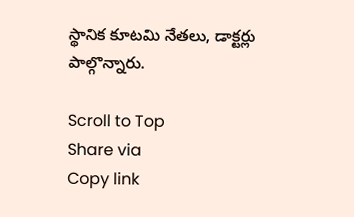స్థానిక కూటమి నేతలు, డాక్టర్లు పాల్గొన్నారు.

Scroll to Top
Share via
Copy link